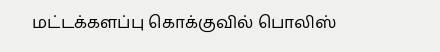மட்டக்களப்பு கொக்குவில் பொலிஸ்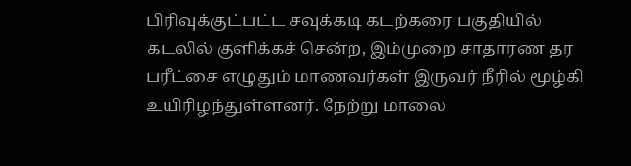பிரிவுக்குட்பட்ட சவுக்கடி கடற்கரை பகுதியில் கடலில் குளிக்கச் சென்ற, இம்முறை சாதாரண தர பரீட்சை எழுதும் மாணவர்கள் இருவர் நீரில் மூழ்கி உயிரிழந்துள்ளனர். நேற்று மாலை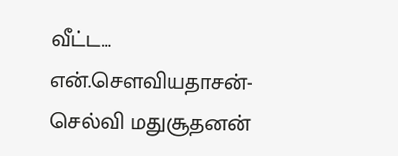வீட்ட…
என்.சௌவியதாசன்- செல்வி மதுசூதனன்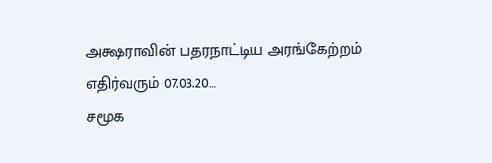அக்ஷராவின் பதரநாட்டிய அரங்கேற்றம் எதிர்வரும் 07.03.20…
சமூக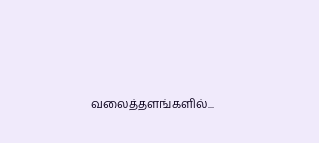வலைத்தளங்களில்...